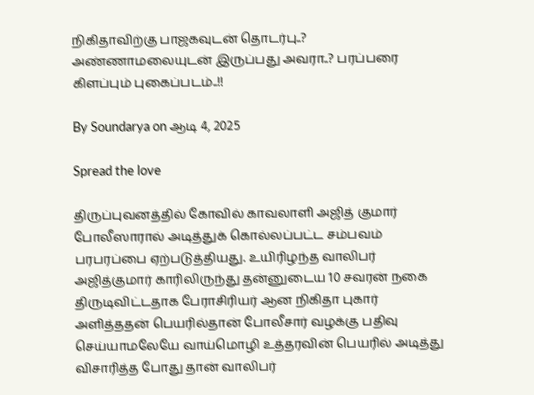நிகிதாவிற்கு பாஜகவுடன் தொடர்பு..? அண்ணாமலையுடன் இருப்பது அவரா..? பரப்பரை கிளப்பும் புகைப்படம்..!!

By Soundarya on ஆடி 4, 2025

Spread the love

திருப்புவனத்தில் கோவில் காவலாளி அஜித் குமார் போலீஸாரால் அடித்துக் கொல்லப்பட்ட சம்பவம் பரபரப்பை ஏற்படுத்தியது. உயிரிழந்த வாலிபர் அஜித்குமார் காரிலிருந்து தன்னுடைய 10 சவரன் நகை திருடிவிட்டதாக பேராசிரியர் ஆன நிகிதா புகார் அளித்ததன் பெயரில்தான் போலீசார் வழக்கு பதிவு செய்யாமலேயே வாய்மொழி உத்தரவின் பெயரில் அடித்து விசாரித்த போது தான் வாலிபர்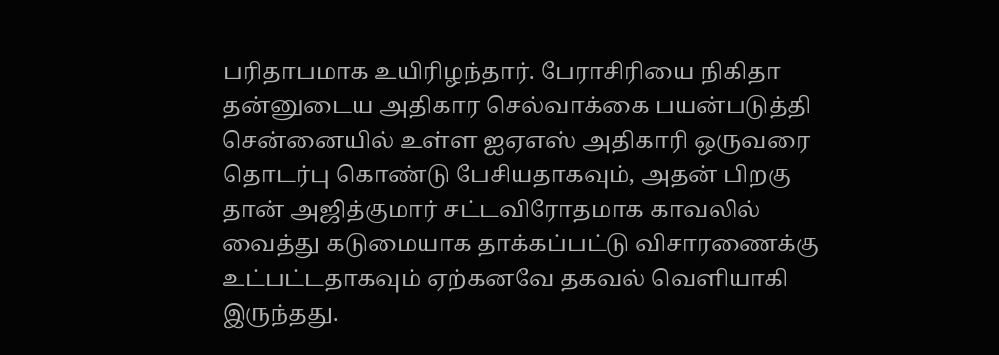பரிதாபமாக உயிரிழந்தார். பேராசிரியை நிகிதா தன்னுடைய அதிகார செல்வாக்கை பயன்படுத்தி சென்னையில் உள்ள ஐஏஎஸ் அதிகாரி ஒருவரை தொடர்பு கொண்டு பேசியதாகவும், அதன் பிறகு தான் அஜித்குமார் சட்டவிரோதமாக காவலில் வைத்து கடுமையாக தாக்கப்பட்டு விசாரணைக்கு உட்பட்டதாகவும் ஏற்கனவே தகவல் வெளியாகி இருந்தது.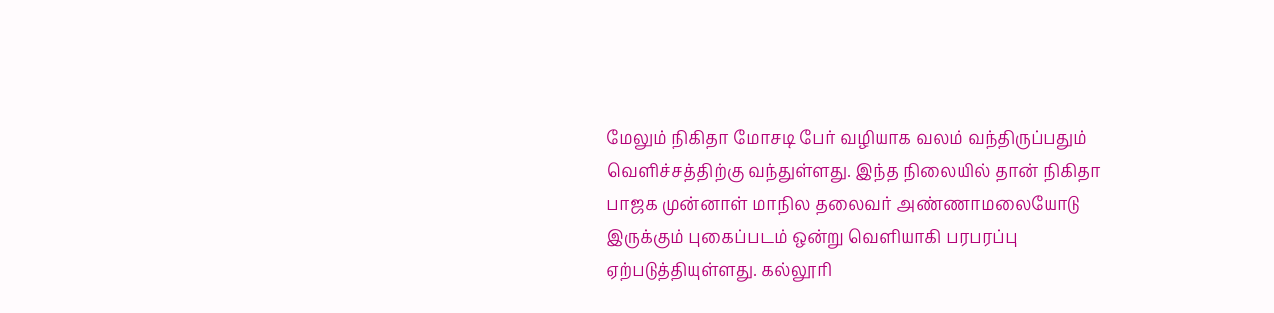மேலும் நிகிதா மோசடி பேர் வழியாக வலம் வந்திருப்பதும் வெளிச்சத்திற்கு வந்துள்ளது. இந்த நிலையில் தான் நிகிதா பாஜக முன்னாள் மாநில தலைவர் அண்ணாமலையோடு இருக்கும் புகைப்படம் ஒன்று வெளியாகி பரபரப்பு ஏற்படுத்தியுள்ளது. கல்லூரி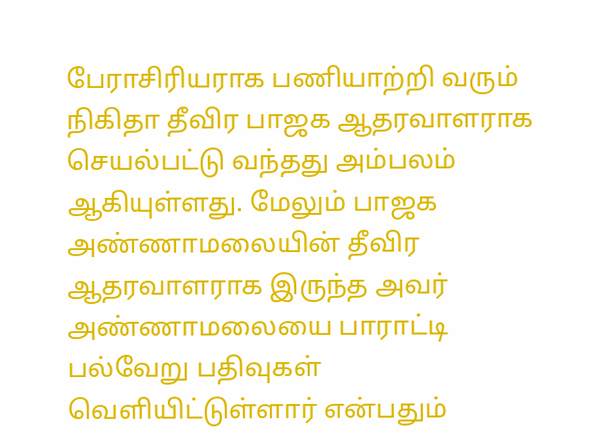பேராசிரியராக பணியாற்றி வரும் நிகிதா தீவிர பாஜக ஆதரவாளராக செயல்பட்டு வந்தது அம்பலம் ஆகியுள்ளது. மேலும் பாஜக அண்ணாமலையின் தீவிர ஆதரவாளராக இருந்த அவர் அண்ணாமலையை பாராட்டி  பல்வேறு பதிவுகள் வெளியிட்டுள்ளார் என்பதும்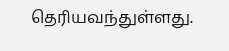தெரியவந்துள்ளது.